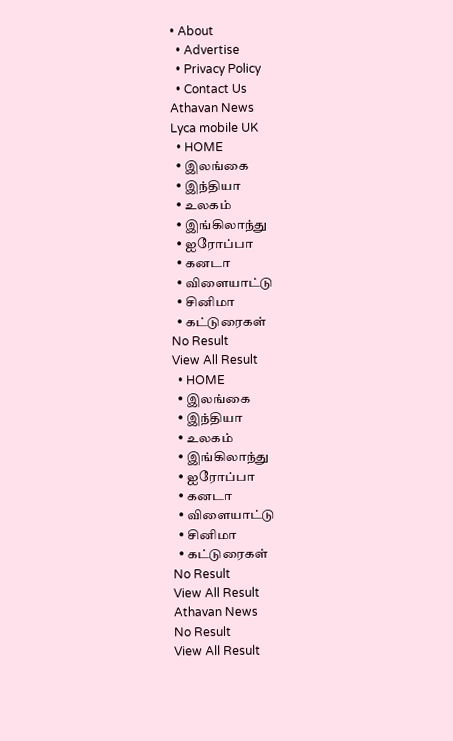• About
  • Advertise
  • Privacy Policy
  • Contact Us
Athavan News
Lyca mobile UK
  • HOME
  • இலங்கை
  • இந்தியா
  • உலகம்
  • இங்கிலாந்து
  • ஐரோப்பா
  • கனடா
  • விளையாட்டு
  • சினிமா
  • கட்டுரைகள்
No Result
View All Result
  • HOME
  • இலங்கை
  • இந்தியா
  • உலகம்
  • இங்கிலாந்து
  • ஐரோப்பா
  • கனடா
  • விளையாட்டு
  • சினிமா
  • கட்டுரைகள்
No Result
View All Result
Athavan News
No Result
View All Result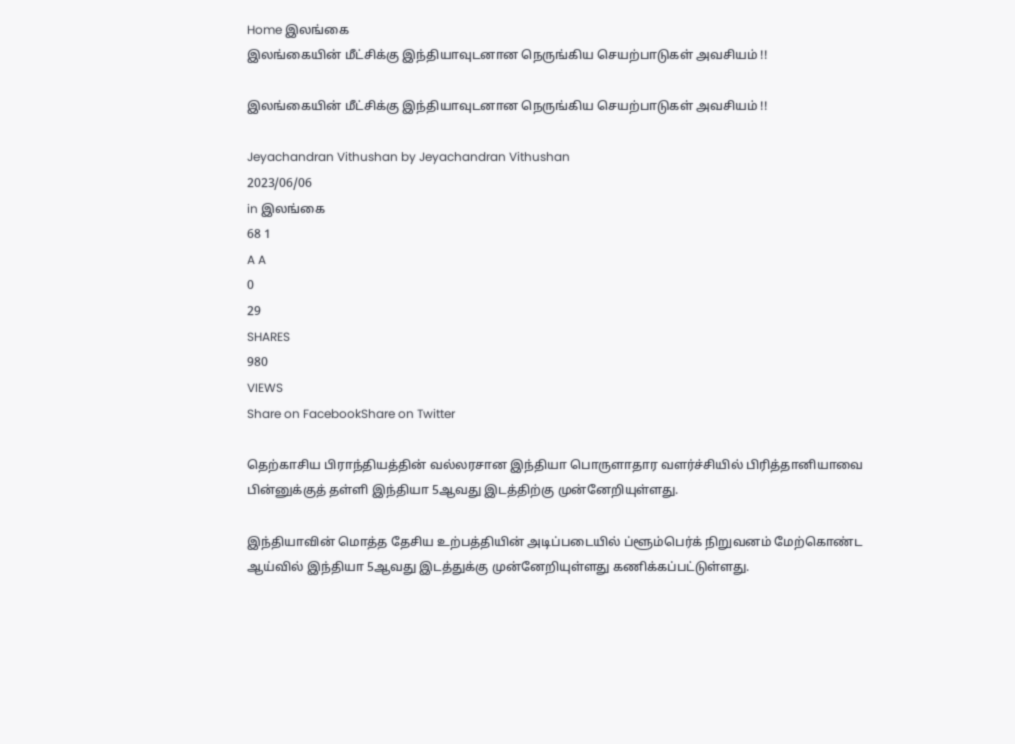Home இலங்கை
இலங்கையின் மீட்சிக்கு இந்தியாவுடனான நெருங்கிய செயற்பாடுகள் அவசியம் !!

இலங்கையின் மீட்சிக்கு இந்தியாவுடனான நெருங்கிய செயற்பாடுகள் அவசியம் !!

Jeyachandran Vithushan by Jeyachandran Vithushan
2023/06/06
in இலங்கை
68 1
A A
0
29
SHARES
980
VIEWS
Share on FacebookShare on Twitter

தெற்காசிய பிராந்தியத்தின் வல்லரசான இந்தியா பொருளாதார வளர்ச்சியில் பிரித்தானியாவை பின்னுக்குத் தள்ளி இந்தியா 5ஆவது இடத்திற்கு முன்னேறியுள்ளது.

இந்தியாவின் மொத்த தேசிய உற்பத்தியின் அடிப்படையில் ப்ளூம்பெர்க் நிறுவனம் மேற்கொண்ட ஆய்வில் இந்தியா 5ஆவது இடத்துக்கு முன்னேறியுள்ளது கணிக்கப்பட்டுள்ளது.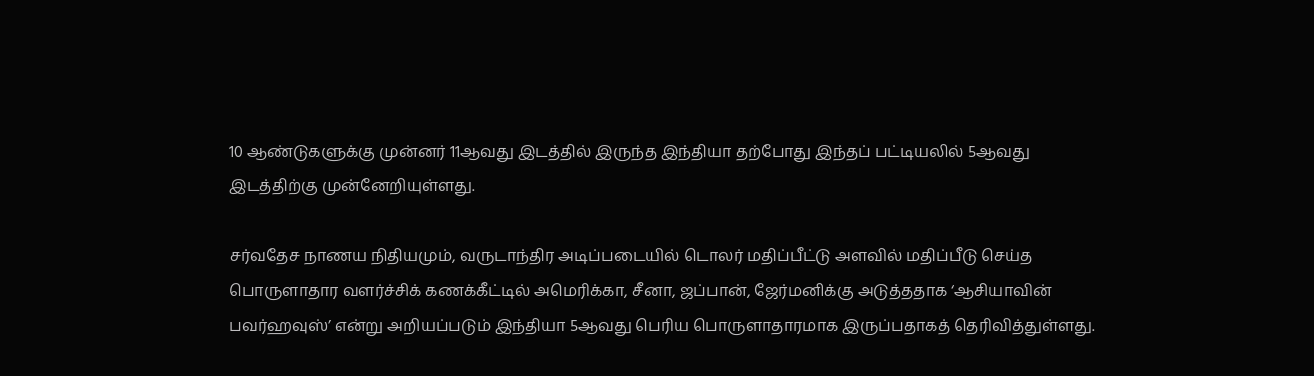10 ஆண்டுகளுக்கு முன்னர் 11ஆவது இடத்தில் இருந்த இந்தியா தற்போது இந்தப் பட்டியலில் 5ஆவது இடத்திற்கு முன்னேறியுள்ளது.

சர்வதேச நாணய நிதியமும், வருடாந்திர அடிப்படையில் டொலர் மதிப்பீட்டு அளவில் மதிப்பீடு செய்த பொருளாதார வளர்ச்சிக் கணக்கீட்டில் அமெரிக்கா, சீனா, ஜப்பான், ஜேர்மனிக்கு அடுத்ததாக ‘ஆசியாவின் பவர்ஹவுஸ்’ என்று அறியப்படும் இந்தியா 5ஆவது பெரிய பொருளாதாரமாக இருப்பதாகத் தெரிவித்துள்ளது.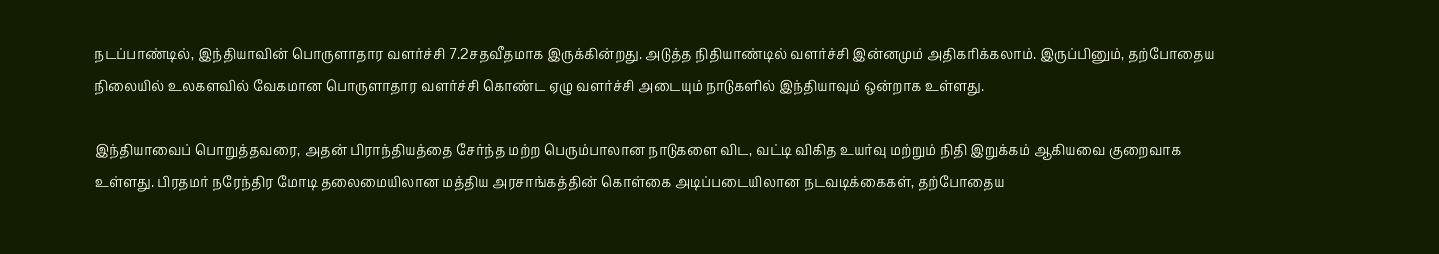நடப்பாண்டில், இந்தியாவின் பொருளாதார வளர்ச்சி 7.2சதவீதமாக இருக்கின்றது. அடுத்த நிதியாண்டில் வளர்ச்சி இன்னமும் அதிகரிக்கலாம். இருப்பினும், தற்போதைய நிலையில் உலகளவில் வேகமான பொருளாதார வளர்ச்சி கொண்ட ஏழு வளர்ச்சி அடையும் நாடுகளில் இந்தியாவும் ஒன்றாக உள்ளது.

இந்தியாவைப் பொறுத்தவரை, அதன் பிராந்தியத்தை சேர்ந்த மற்ற பெரும்பாலான நாடுகளை விட, வட்டி விகித உயர்வு மற்றும் நிதி இறுக்கம் ஆகியவை குறைவாக உள்ளது. பிரதமர் நரேந்திர மோடி தலைமையிலான மத்திய அரசாங்கத்தின் கொள்கை அடிப்படையிலான நடவடிக்கைகள், தற்போதைய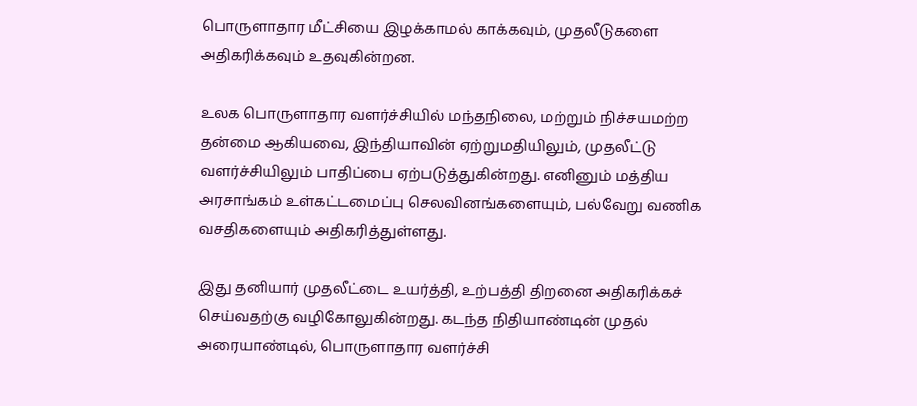பொருளாதார மீட்சியை இழக்காமல் காக்கவும், முதலீடுகளை அதிகரிக்கவும் உதவுகின்றன.

உலக பொருளாதார வளர்ச்சியில் மந்தநிலை, மற்றும் நிச்சயமற்ற தன்மை ஆகியவை, இந்தியாவின் ஏற்றுமதியிலும், முதலீட்டு வளர்ச்சியிலும் பாதிப்பை ஏற்படுத்துகின்றது. எனினும் மத்திய அரசாங்கம் உள்கட்டமைப்பு செலவினங்களையும், பல்வேறு வணிக வசதிகளையும் அதிகரித்துள்ளது.

இது தனியார் முதலீட்டை உயர்த்தி, உற்பத்தி திறனை அதிகரிக்கச் செய்வதற்கு வழிகோலுகின்றது. கடந்த நிதியாண்டின் முதல் அரையாண்டில், பொருளாதார வளர்ச்சி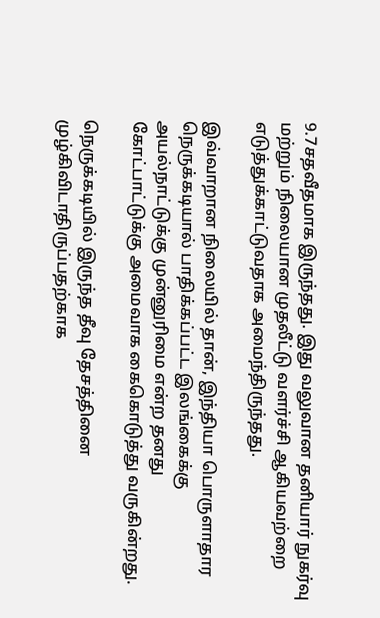9.7சதவீதமாக இருந்தது. இது வலுவான தனியார் நுகர்வு மற்றும் நிலையான முதலீட்டு வளர்ச்சி ஆகியவற்றை எடுத்துக்காட்டுவதாக அமைந்திருந்தது.

இவ்வாறான நிலையில் தான், இந்தியா பொருளாதார நெருக்கடியால் பாதிக்கப்பட்ட இலங்கைக்கு அயல்நாட்டுக்கு முன்னுரிமை என்ற தனது கோட்பாட்டுக்கு அமைவாக கைகொடுத்து வருகின்றது.

நெருக்கடியில் இருந்த தீவு தேசத்தினை முழ்கிவிடாதிருப்பதற்காக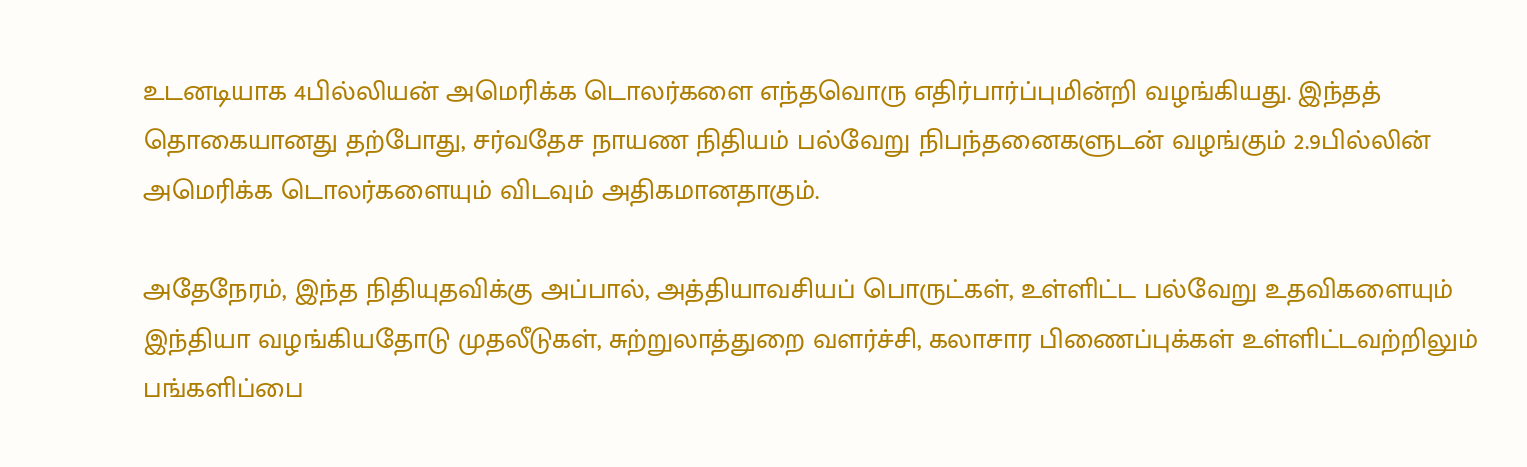உடனடியாக 4பில்லியன் அமெரிக்க டொலர்களை எந்தவொரு எதிர்பார்ப்புமின்றி வழங்கியது. இந்தத் தொகையானது தற்போது, சர்வதேச நாயண நிதியம் பல்வேறு நிபந்தனைகளுடன் வழங்கும் 2.9பில்லின் அமெரிக்க டொலர்களையும் விடவும் அதிகமானதாகும்.

அதேநேரம், இந்த நிதியுதவிக்கு அப்பால், அத்தியாவசியப் பொருட்கள், உள்ளிட்ட பல்வேறு உதவிகளையும் இந்தியா வழங்கியதோடு முதலீடுகள், சுற்றுலாத்துறை வளர்ச்சி, கலாசார பிணைப்புக்கள் உள்ளிட்டவற்றிலும் பங்களிப்பை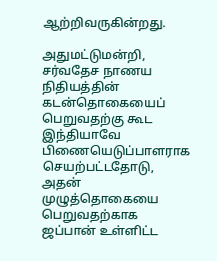ஆற்றிவருகின்றது.

அதுமட்டுமன்றி, சர்வதேச நாணய நிதியத்தின் கடன்தொகையைப் பெறுவதற்கு கூட இந்தியாவே பிணையெடுப்பாளராக செயற்பட்டதோடு, அதன் முழுத்தொகையை பெறுவதற்காக ஜப்பான் உள்ளிட்ட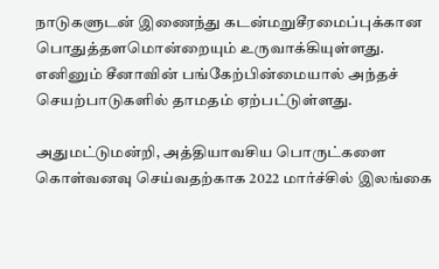நாடுகளுடன் இணைந்து கடன்மறுசீரமைப்புக்கான பொதுத்தளமொன்றையும் உருவாக்கியுள்ளது. எனினும் சீனாவின் பங்கேற்பின்மையால் அந்தச் செயற்பாடுகளில் தாமதம் ஏற்பட்டுள்ளது.

அதுமட்டுமன்றி, அத்தியாவசிய பொருட்களை கொள்வனவு செய்வதற்காக 2022 மார்ச்சில் இலங்கை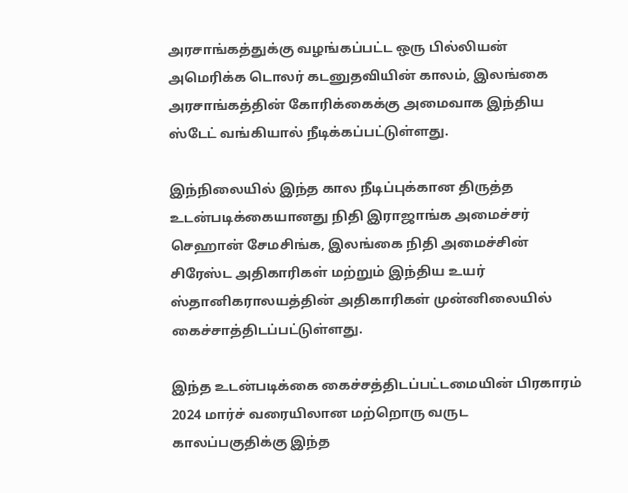அரசாங்கத்துக்கு வழங்கப்பட்ட ஒரு பில்லியன் அமெரிக்க டொலர் கடனுதவியின் காலம், இலங்கை அரசாங்கத்தின் கோரிக்கைக்கு அமைவாக இந்திய ஸ்டேட் வங்கியால் நீடிக்கப்பட்டுள்ளது.

இந்நிலையில் இந்த கால நீடிப்புக்கான திருத்த உடன்படிக்கையானது நிதி இராஜாங்க அமைச்சர் செஹான் சேமசிங்க, இலங்கை நிதி அமைச்சின் சிரேஸ்ட அதிகாரிகள் மற்றும் இந்திய உயர் ஸ்தானிகராலயத்தின் அதிகாரிகள் முன்னிலையில் கைச்சாத்திடப்பட்டுள்ளது.

இந்த உடன்படிக்கை கைச்சத்திடப்பட்டமையின் பிரகாரம் 2024 மார்ச் வரையிலான மற்றொரு வருட காலப்பகுதிக்கு இந்த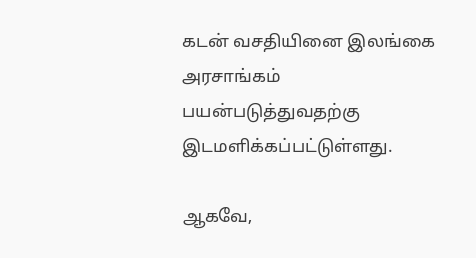கடன் வசதியினை இலங்கை அரசாங்கம் பயன்படுத்துவதற்கு இடமளிக்கப்பட்டுள்ளது.

ஆகவே,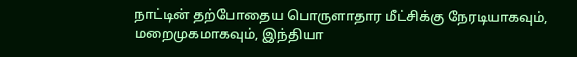நாட்டின் தற்போதைய பொருளாதார மீட்சிக்கு நேரடியாகவும், மறைமுகமாகவும், இந்தியா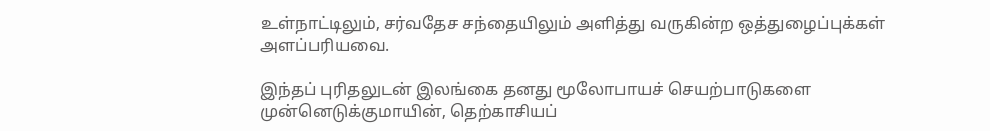உள்நாட்டிலும், சர்வதேச சந்தையிலும் அளித்து வருகின்ற ஒத்துழைப்புக்கள் அளப்பரியவை.

இந்தப் புரிதலுடன் இலங்கை தனது மூலோபாயச் செயற்பாடுகளை முன்னெடுக்குமாயின், தெற்காசியப்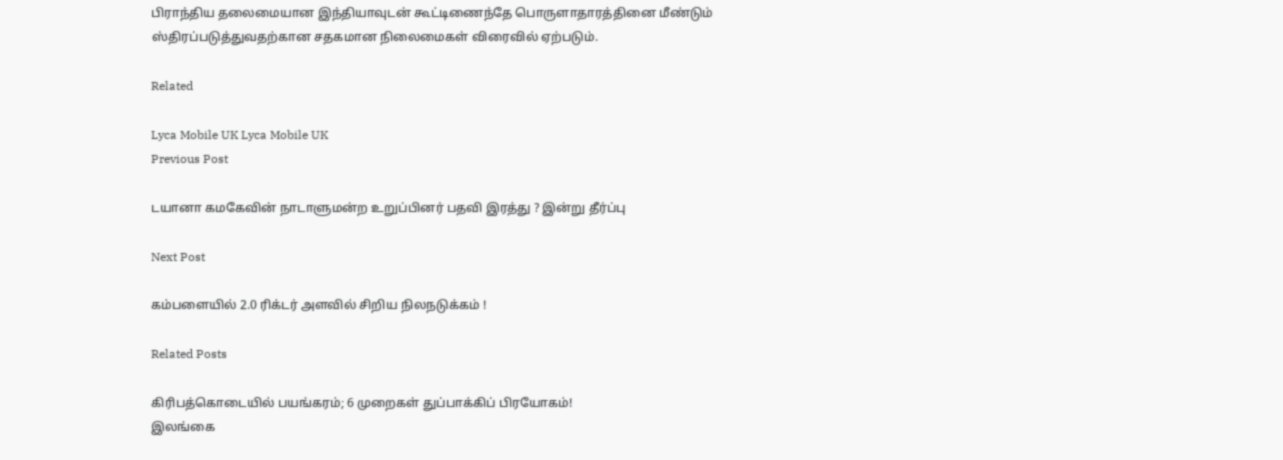பிராந்திய தலைமையான இந்தியாவுடன் கூட்டிணைந்தே பொருளாதாரத்தினை மீண்டும் ஸ்திரப்படுத்துவதற்கான சதகமான நிலைமைகள் விரைவில் ஏற்படும்.

Related

Lyca Mobile UK Lyca Mobile UK
Previous Post

டயானா கமகேவின் நாடாளுமன்ற உறுப்பினர் பதவி இரத்து ? இன்று தீர்ப்பு

Next Post

கம்பளையில் 2.0 ரிக்டர் அளவில் சிறிய நிலநடுக்கம் !

Related Posts

கிரிபத்கொடையில் பயங்கரம்; 6 முறைகள் துப்பாக்கிப் பிரயோகம்!
இலங்கை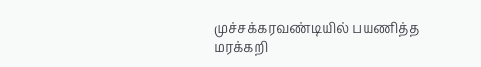முச்சக்கரவண்டியில் பயணித்த மரக்கறி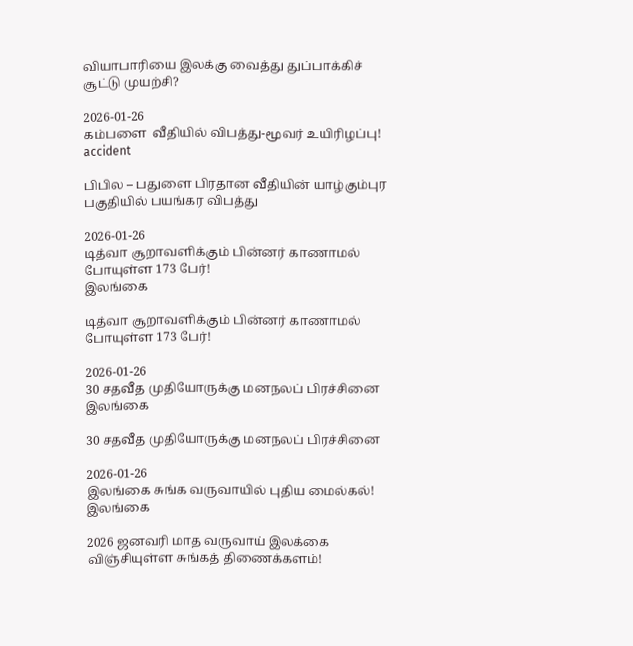வியாபாரியை இலக்கு வைத்து துப்பாக்கிச் சூட்டு முயற்சி?

2026-01-26
கம்பளை  வீதியில் விபத்து-மூவர் உயிரிழப்பு!
accident

பிபில – பதுளை பிரதான வீதியின் யாழ்கும்புர பகுதியில் பயங்கர விபத்து

2026-01-26
டித்வா சூறாவளிக்கும் பின்னர் காணாமல் போயுள்ள 173 பேர்!
இலங்கை

டித்வா சூறாவளிக்கும் பின்னர் காணாமல் போயுள்ள 173 பேர்!

2026-01-26
30 சதவீத முதியோருக்கு மனநலப் பிரச்சினை
இலங்கை

30 சதவீத முதியோருக்கு மனநலப் பிரச்சினை

2026-01-26
இலங்கை சுங்க வருவாயில் புதிய மைல்கல்!
இலங்கை

2026 ஜனவரி மாத வருவாய் இலக்கை விஞ்சியுள்ள சுங்கத் திணைக்களம்!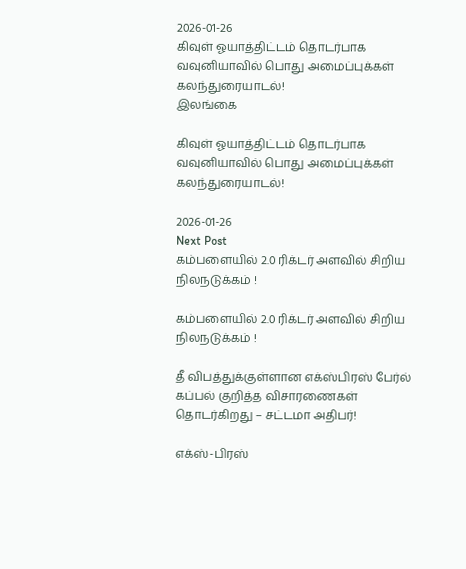2026-01-26
கிவுள் ஓயாத்திட்டம் தொடர்பாக வவுனியாவில் பொது அமைப்புக்கள் கலந்துரையாடல்!
இலங்கை

கிவுள் ஓயாத்திட்டம் தொடர்பாக வவுனியாவில் பொது அமைப்புக்கள் கலந்துரையாடல்!

2026-01-26
Next Post
கம்பளையில் 2.0 ரிக்டர் அளவில் சிறிய நிலநடுக்கம் !

கம்பளையில் 2.0 ரிக்டர் அளவில் சிறிய நிலநடுக்கம் !

தீ விபத்துக்குள்ளான எக்ஸ்பிரஸ் பேர்ல் கப்பல் குறித்த விசாரணைகள் தொடர்கிறது – சட்டமா அதிபர்!

எக்ஸ்-பிரஸ்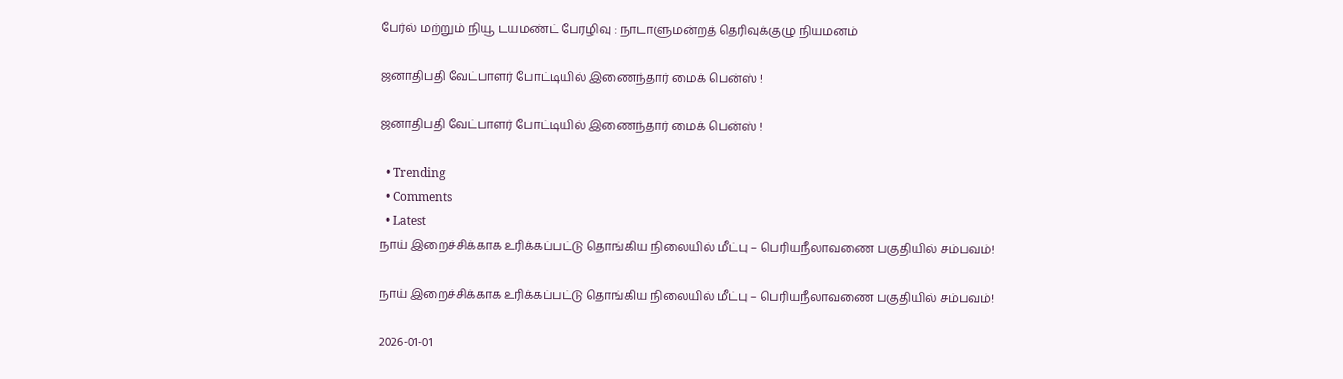பேர்ல் மற்றும் நியூ டயமண்ட் பேரழிவு : நாடாளுமன்றத் தெரிவுக்குழு நியமனம்

ஜனாதிபதி வேட்பாளர் போட்டியில் இணைந்தார் மைக் பென்ஸ் !

ஜனாதிபதி வேட்பாளர் போட்டியில் இணைந்தார் மைக் பென்ஸ் !

  • Trending
  • Comments
  • Latest
நாய் இறைச்சிக்காக உரிக்கப்பட்டு தொங்கிய நிலையில் மீட்பு – பெரியநீலாவணை பகுதியில் சம்பவம்!

நாய் இறைச்சிக்காக உரிக்கப்பட்டு தொங்கிய நிலையில் மீட்பு – பெரியநீலாவணை பகுதியில் சம்பவம்!

2026-01-01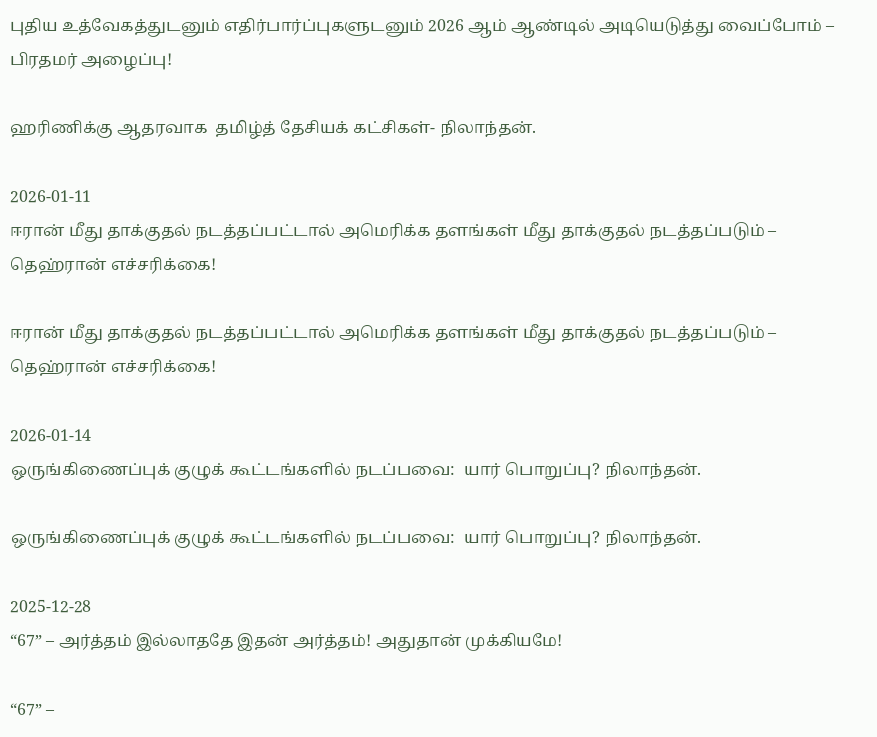புதிய உத்வேகத்துடனும் எதிர்பார்ப்புகளுடனும் 2026 ஆம் ஆண்டில் அடியெடுத்து வைப்போம் – பிரதமர் அழைப்பு!

ஹரிணிக்கு ஆதரவாக  தமிழ்த் தேசியக் கட்சிகள்- நிலாந்தன்.

2026-01-11
ஈரான் மீது தாக்குதல் நடத்தப்பட்டால் அமெரிக்க தளங்கள் மீது தாக்குதல் நடத்தப்படும் – தெஹ்ரான் எச்சரிக்கை!

ஈரான் மீது தாக்குதல் நடத்தப்பட்டால் அமெரிக்க தளங்கள் மீது தாக்குதல் நடத்தப்படும் – தெஹ்ரான் எச்சரிக்கை!

2026-01-14
ஒருங்கிணைப்புக் குழுக் கூட்டங்களில் நடப்பவை:  யார் பொறுப்பு? நிலாந்தன்.

ஒருங்கிணைப்புக் குழுக் கூட்டங்களில் நடப்பவை:  யார் பொறுப்பு? நிலாந்தன்.

2025-12-28
“67” – அர்த்தம் இல்லாததே இதன் அர்த்தம்! அதுதான் முக்கியமே!

“67” –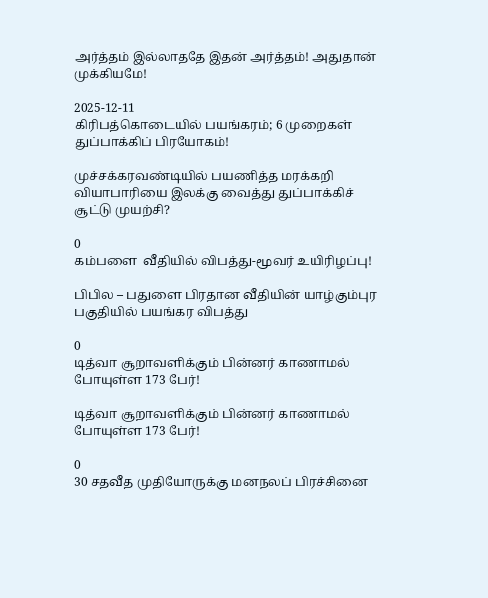அர்த்தம் இல்லாததே இதன் அர்த்தம்! அதுதான் முக்கியமே!

2025-12-11
கிரிபத்கொடையில் பயங்கரம்; 6 முறைகள் துப்பாக்கிப் பிரயோகம்!

முச்சக்கரவண்டியில் பயணித்த மரக்கறி வியாபாரியை இலக்கு வைத்து துப்பாக்கிச் சூட்டு முயற்சி?

0
கம்பளை  வீதியில் விபத்து-மூவர் உயிரிழப்பு!

பிபில – பதுளை பிரதான வீதியின் யாழ்கும்புர பகுதியில் பயங்கர விபத்து

0
டித்வா சூறாவளிக்கும் பின்னர் காணாமல் போயுள்ள 173 பேர்!

டித்வா சூறாவளிக்கும் பின்னர் காணாமல் போயுள்ள 173 பேர்!

0
30 சதவீத முதியோருக்கு மனநலப் பிரச்சினை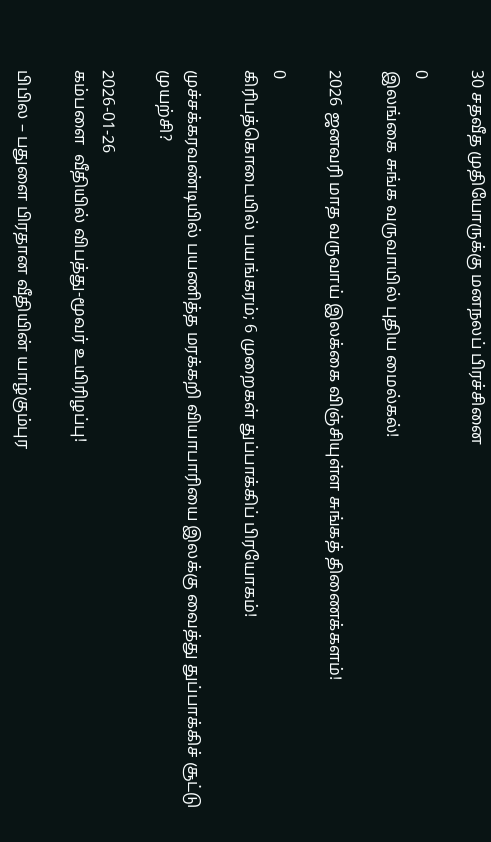30 சதவீத முதியோருக்கு மனநலப் பிரச்சினை

0
இலங்கை சுங்க வருவாயில் புதிய மைல்கல்!

2026 ஜனவரி மாத வருவாய் இலக்கை விஞ்சியுள்ள சுங்கத் திணைக்களம்!

0
கிரிபத்கொடையில் பயங்கரம்; 6 முறைகள் துப்பாக்கிப் பிரயோகம்!

முச்சக்கரவண்டியில் பயணித்த மரக்கறி வியாபாரியை இலக்கு வைத்து துப்பாக்கிச் சூட்டு முயற்சி?

2026-01-26
கம்பளை  வீதியில் விபத்து-மூவர் உயிரிழப்பு!

பிபில – பதுளை பிரதான வீதியின் யாழ்கும்புர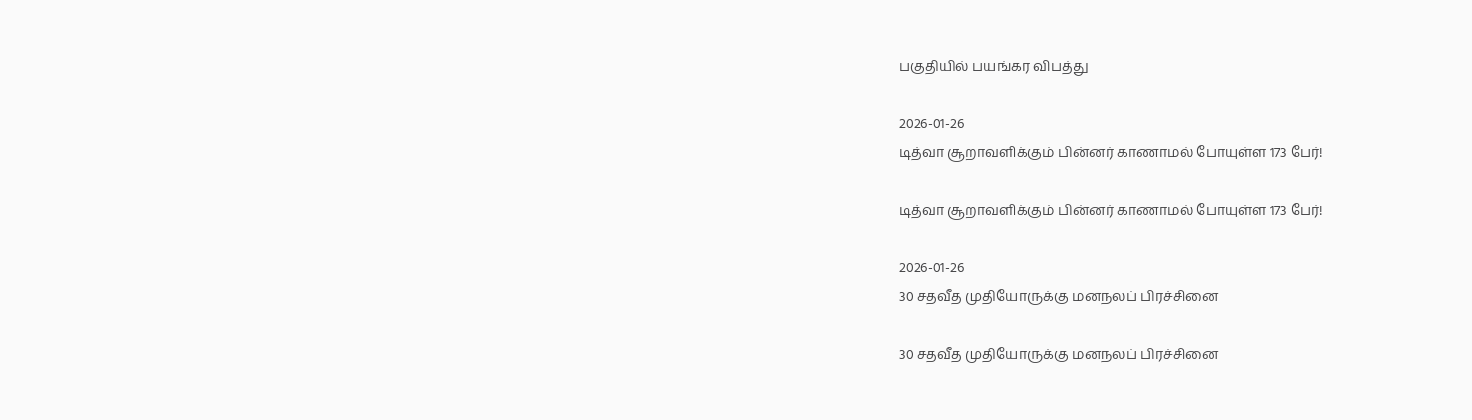பகுதியில் பயங்கர விபத்து

2026-01-26
டித்வா சூறாவளிக்கும் பின்னர் காணாமல் போயுள்ள 173 பேர்!

டித்வா சூறாவளிக்கும் பின்னர் காணாமல் போயுள்ள 173 பேர்!

2026-01-26
30 சதவீத முதியோருக்கு மனநலப் பிரச்சினை

30 சதவீத முதியோருக்கு மனநலப் பிரச்சினை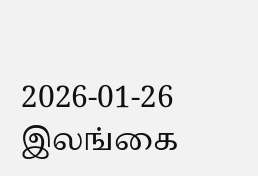2026-01-26
இலங்கை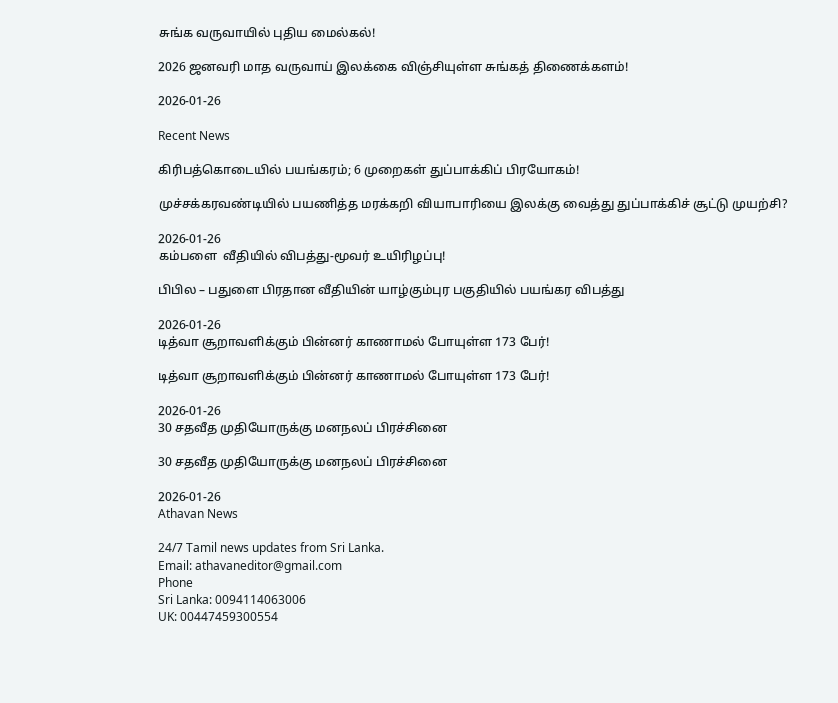சுங்க வருவாயில் புதிய மைல்கல்!

2026 ஜனவரி மாத வருவாய் இலக்கை விஞ்சியுள்ள சுங்கத் திணைக்களம்!

2026-01-26

Recent News

கிரிபத்கொடையில் பயங்கரம்; 6 முறைகள் துப்பாக்கிப் பிரயோகம்!

முச்சக்கரவண்டியில் பயணித்த மரக்கறி வியாபாரியை இலக்கு வைத்து துப்பாக்கிச் சூட்டு முயற்சி?

2026-01-26
கம்பளை  வீதியில் விபத்து-மூவர் உயிரிழப்பு!

பிபில – பதுளை பிரதான வீதியின் யாழ்கும்புர பகுதியில் பயங்கர விபத்து

2026-01-26
டித்வா சூறாவளிக்கும் பின்னர் காணாமல் போயுள்ள 173 பேர்!

டித்வா சூறாவளிக்கும் பின்னர் காணாமல் போயுள்ள 173 பேர்!

2026-01-26
30 சதவீத முதியோருக்கு மனநலப் பிரச்சினை

30 சதவீத முதியோருக்கு மனநலப் பிரச்சினை

2026-01-26
Athavan News

24/7 Tamil news updates from Sri Lanka.
Email: athavaneditor@gmail.com
Phone
Sri Lanka: 0094114063006
UK: 00447459300554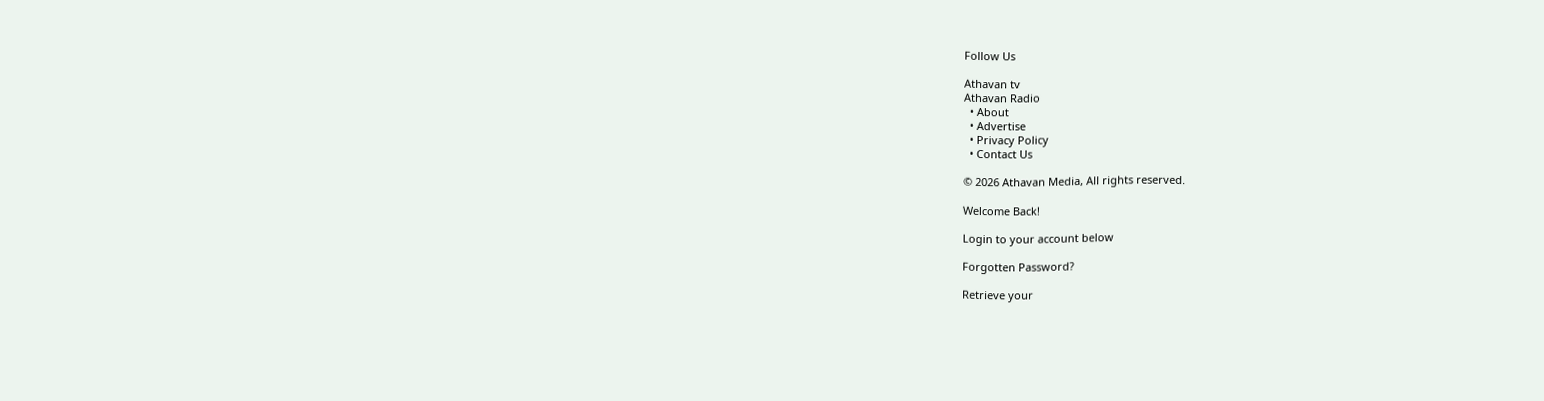Follow Us

Athavan tv
Athavan Radio
  • About
  • Advertise
  • Privacy Policy
  • Contact Us

© 2026 Athavan Media, All rights reserved.

Welcome Back!

Login to your account below

Forgotten Password?

Retrieve your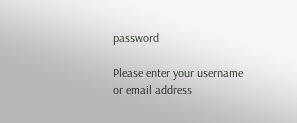password

Please enter your username or email address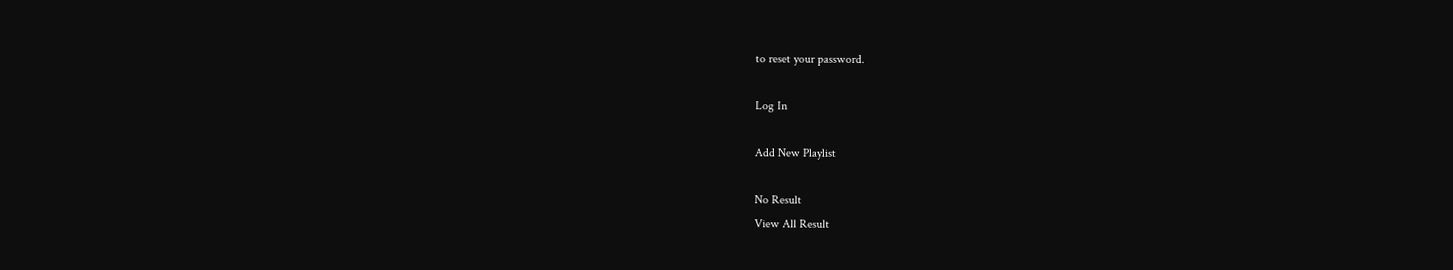to reset your password.

Log In

Add New Playlist

No Result
View All Result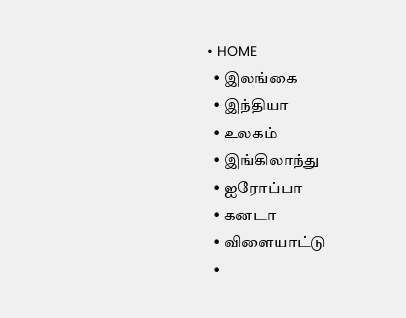• HOME
  • இலங்கை
  • இந்தியா
  • உலகம்
  • இங்கிலாந்து
  • ஐரோப்பா
  • கனடா
  • விளையாட்டு
  •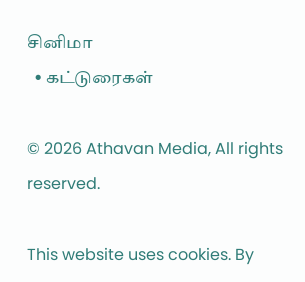சினிமா
  • கட்டுரைகள்

© 2026 Athavan Media, All rights reserved.

This website uses cookies. By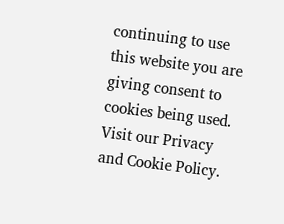continuing to use this website you are giving consent to cookies being used. Visit our Privacy and Cookie Policy.